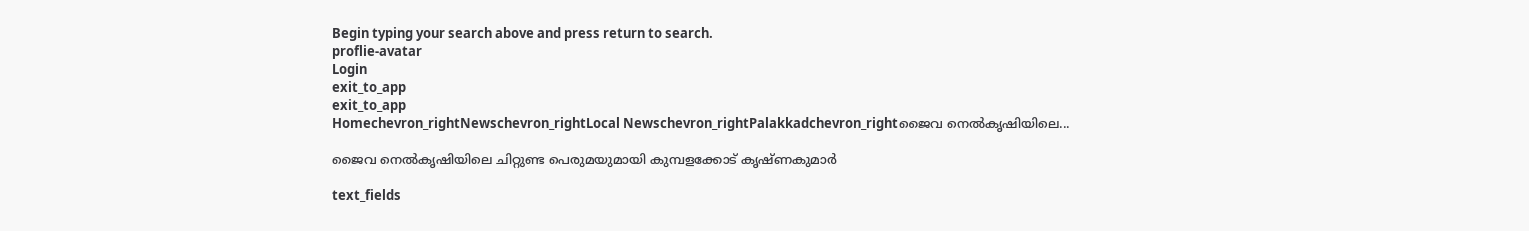Begin typing your search above and press return to search.
proflie-avatar
Login
exit_to_app
exit_to_app
Homechevron_rightNewschevron_rightLocal Newschevron_rightPalakkadchevron_rightജൈവ നെൽകൃഷിയിലെ...

ജൈവ നെൽകൃഷിയിലെ ചിറ്റുണ്ട പെരുമയുമായി കുമ്പളക്കോട് കൃഷ്ണകുമാർ

text_fields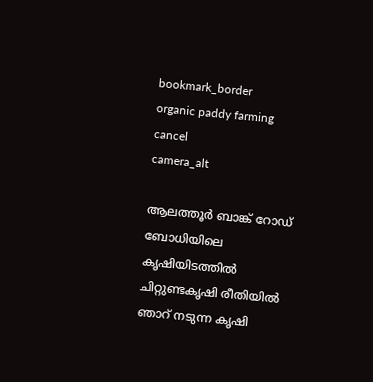bookmark_border
organic paddy farming
cancel
camera_alt

ആലത്തൂർ ബാങ്ക് റോഡ് ബോധിയിലെ കൃഷിയിടത്തിൽ ചിറ്റുണ്ടകൃഷി രീതിയിൽ ഞാറ് നടുന്ന കൃഷി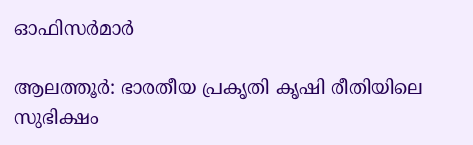ഓഫിസർമാർ

ആലത്തൂർ: ഭാരതീയ പ്രകൃതി കൃഷി രീതിയിലെ സുഭിക്ഷം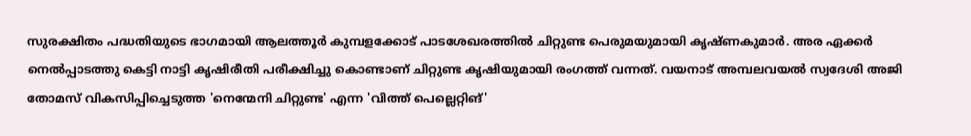സുരക്ഷിതം പദ്ധതിയുടെ ഭാഗമായി ആലത്തൂർ കുമ്പളക്കോട് പാടശേഖരത്തിൽ ചിറ്റുണ്ട പെരുമയുമായി കൃഷ്ണകുമാർ. അര ഏക്കർ നെൽപ്പാടത്തു കെട്ടി നാട്ടി കൃഷിരീതി പരീക്ഷിച്ചു കൊണ്ടാണ് ചിറ്റുണ്ട കൃഷിയുമായി രംഗത്ത് വന്നത്. വയനാട് അമ്പലവയൽ സ്വദേശി അജി തോമസ് വികസിപ്പിച്ചെടുത്ത 'നെന്മേനി ചിറ്റുണ്ട' എന്ന 'വിത്ത് പെല്ലെറ്റിങ്'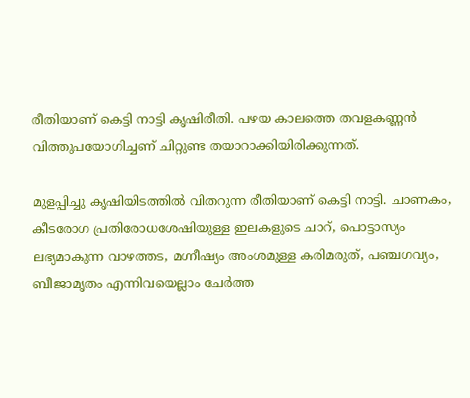രീതിയാണ് കെട്ടി നാട്ടി കൃഷിരീതി. പഴയ കാലത്തെ തവളകണ്ണൻ വിത്തുപയോഗിച്ചണ് ചിറ്റുണ്ട തയാറാക്കിയിരിക്കുന്നത്.

മുളപ്പിച്ചു കൃഷിയിടത്തിൽ വിതറുന്ന രീതിയാണ് കെട്ടി നാട്ടി. ചാണകം, കീടരോഗ പ്രതിരോധശേഷിയുള്ള ഇലകളുടെ ചാറ്, പൊട്ടാസ്യം ലഭ്യമാകുന്ന വാഴത്തട, മഗ്നീഷ്യം അംശമുള്ള കരിമരുത്, പഞ്ചഗവ്യം, ബീജാമൃതം എന്നിവയെല്ലാം ചേർത്ത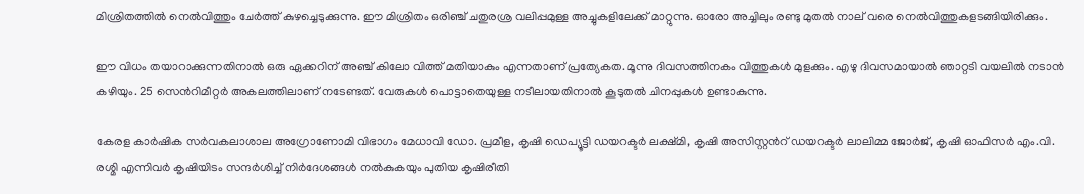മിശ്രിതത്തിൽ നെൽവിത്തും ചേർത്ത് കുഴച്ചെടുക്കുന്നു. ഈ മിശ്രിതം ഒരിഞ്ച് ചതുരശ്ര വലിപ്പമുള്ള അച്ചുകളിലേക്ക് മാറ്റുന്നു. ഓരോ അച്ചിലും രണ്ടു മുതൽ നാല് വരെ നെൽവിത്തുകളടങ്ങിയിരിക്കും.

ഈ വിധം തയാറാക്കുന്നതിനാൽ ഒരു ഏക്കറിന് അഞ്ച് കിലോ വിത്ത് മതിയാകും എന്നതാണ് പ്രത്യേകത. മൂന്നു ദിവസത്തിനകം വിത്തുകൾ മുളക്കും. എഴു ദിവസമായാൽ ഞാറ്റടി വയലിൽ നടാൻ കഴിയും. 25 സെൻറിമീറ്റർ അകലത്തിലാണ് നടേണ്ടത്. വേരുകൾ പൊട്ടാതെയുള്ള നടീലായതിനാൽ കൂടുതൽ ചിനപ്പുകൾ ഉണ്ടാകുന്നു.

കേരള കാർഷിക സർവകലാശാല അഗ്രോണോമി വിഭാഗം മേധാവി ഡോ. പ്രമീള, കൃഷി ഡെപ്യൂട്ടി ഡയറക്ടർ ലക്ഷ്മി, കൃഷി അസിസ്റ്റൻറ് ഡയറക്ടർ ലാലിമ്മ ജോർജ്, കൃഷി ഓഫിസർ എം.വി. രശ്മി എന്നിവർ കൃഷിയിടം സന്ദർശിച്ച് നിർദേശങ്ങൾ നൽകുകയും പുതിയ കൃഷിരീതി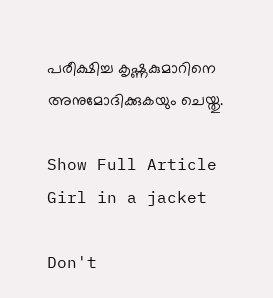പരീക്ഷിച്ച കൃഷ്ണകുമാറിനെ അനുമോദിക്കുകയും ചെയ്തു.

Show Full Article
Girl in a jacket

Don't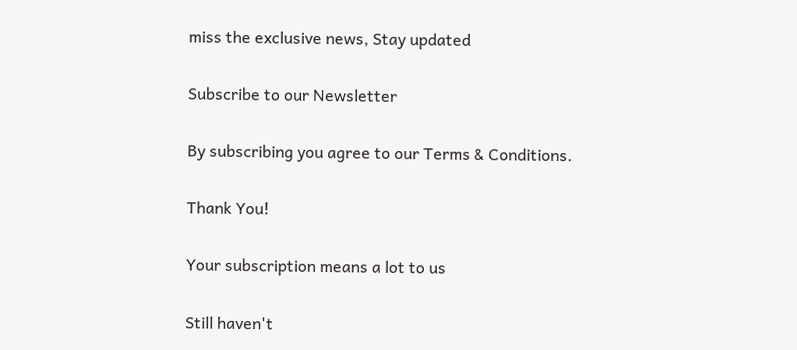miss the exclusive news, Stay updated

Subscribe to our Newsletter

By subscribing you agree to our Terms & Conditions.

Thank You!

Your subscription means a lot to us

Still haven't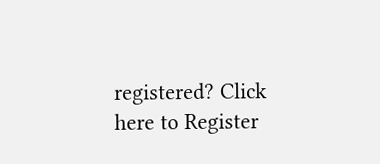registered? Click here to Register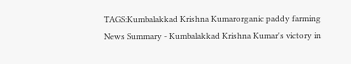TAGS:Kumbalakkad Krishna Kumarorganic paddy farming
News Summary - Kumbalakkad Krishna Kumar's victory in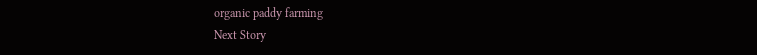organic paddy farming
Next Story